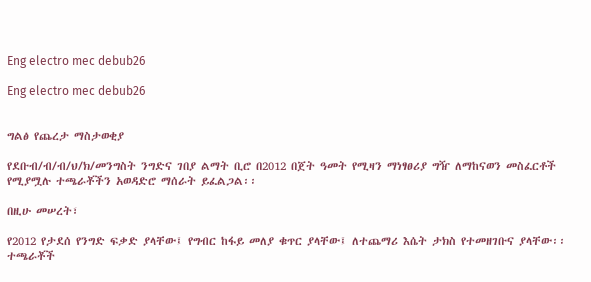Eng electro mec debub26

Eng electro mec debub26


ግልፅ የጨረታ ማስታወቂያ

የደቡብ/ብ/ብ/ህ/ክ/መንግስት ንግድና ገበያ ልማት ቢሮ በ2012 በጀት ዓመት የሚዛን ማነፃፀሪያ ግዥ ለማከናወን መስፈርቶች የሚያሟሉ ተጫራቾችን አወዳድሮ ማሰራት ይፈልጋል፡፡

በዚሁ መሠረት፣

የ2012 የታደሰ የንግድ ፍቃድ ያላቸው፤ የግብር ከፋይ መለያ ቁጥር ያላቸው፤ ለተጨማሪ እሴት ታክስ የተመዘገቡና ያላቸው፡፡
ተጫራቾች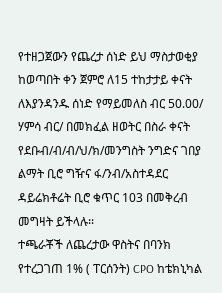የተዘጋጀውን የጨረታ ሰነድ ይህ ማስታወቂያ ከወጣበት ቀን ጀምሮ ለ15 ተከታታይ ቀናት ለእያንዳንዱ ሰነድ የማይመለስ ብር 50.00/ ሃምሳ ብር/ በመክፈል ዘወትር በስራ ቀናት የደቡብ/ብ/ብ/ህ/ክ/መንግስት ንግድና ገበያ ልማት ቢሮ ግዥና ፋ/ንብ/አስተዳደር ዳይሬክቶሬት ቢሮ ቁጥር 103 በመቅረብ መግዛት ይችላሉ፡፡
ተጫራቾች ለጨረታው ዋስትና በባንክ የተረጋገጠ 1% ( ፐርሰንት) CPO ከቴክኒካል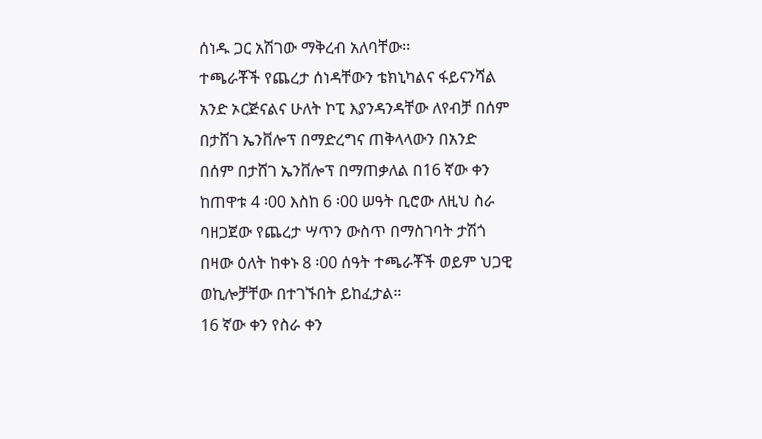ሰነዱ ጋር አሽገው ማቅረብ አለባቸው፡፡
ተጫራቾች የጨረታ ሰነዳቸውን ቴክኒካልና ፋይናንሻል አንድ ኦርጅናልና ሁለት ኮፒ እያንዳንዳቸው ለየብቻ በሰም በታሸገ ኤንቨሎፕ በማድረግና ጠቅላላውን በአንድ በሰም በታሸገ ኤንቨሎፕ በማጠቃለል በ16 ኛው ቀን ከጠዋቱ 4 ፡00 እስከ 6 ፡00 ሠዓት ቢሮው ለዚህ ስራ ባዘጋጀው የጨረታ ሣጥን ውስጥ በማስገባት ታሽጎ በዛው ዕለት ከቀኑ 8 ፡00 ሰዓት ተጫራቾች ወይም ህጋዊ ወኪሎቻቸው በተገኙበት ይከፈታል።
16 ኛው ቀን የስራ ቀን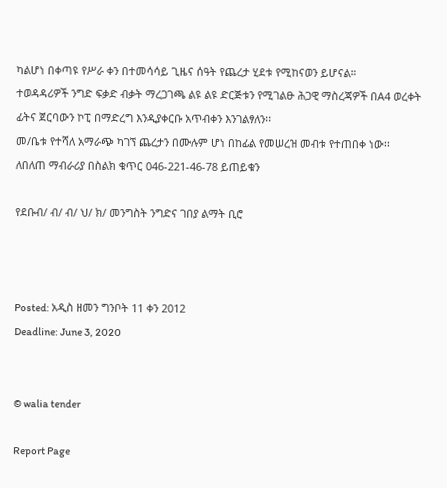ካልሆነ በቀጣዩ የሥራ ቀን በተመሳሳይ ጊዜና ሰዓት የጨረታ ሂደቱ የሚከናወን ይሆናል።
ተወዳዳሪዎች ንግድ ፍቃድ ብቃት ማረጋገጫ ልዩ ልዩ ድርጅቱን የሚገልፁ ሕጋዊ ማስረጃዎች በA4 ወረቀት ፊትና ጀርባውን ኮፒ በማድረግ እንዲያቀርቡ አጥብቀን እንገልፃለን፡፡
መ/ቤቱ የተሻለ አማራጭ ካገኘ ጨረታን በሙሉም ሆነ በከፊል የመሠረዝ መብቱ የተጠበቀ ነው፡፡
ለበለጠ ማብራሪያ በስልክ ቁጥር 046-221-46-78 ይጠይቁን

የደቡብ/ ብ/ ብ/ ህ/ ክ/ መንግስት ንግድና ገበያ ልማት ቢሮ



Posted: አዲስ ዘመን ግንቦት 11 ቀን 2012
Deadline: June 3, 2020


© walia tender

Report Page